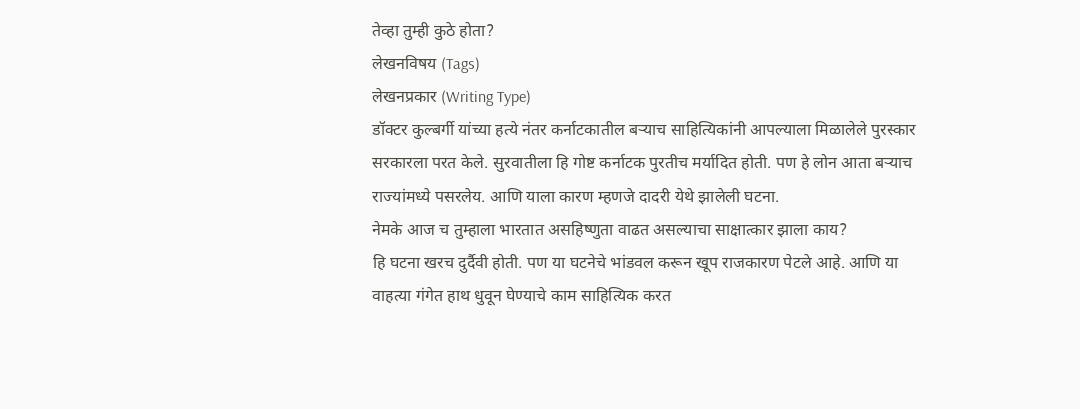तेव्हा तुम्ही कुठे होता?
लेखनविषय (Tags)
लेखनप्रकार (Writing Type)
डॉक्टर कुल्बर्गी यांच्या हत्ये नंतर कर्नाटकातील बऱ्याच साहित्यिकांनी आपल्याला मिळालेले पुरस्कार सरकारला परत केले. सुरवातीला हि गोष्ट कर्नाटक पुरतीच मर्यादित होती. पण हे लोन आता बऱ्याच राज्यांमध्ये पसरलेय. आणि याला कारण म्हणजे दादरी येथे झालेली घटना.
नेमके आज च तुम्हाला भारतात असहिष्णुता वाढत असल्याचा साक्षात्कार झाला काय?
हि घटना खरच दुर्दैवी होती. पण या घटनेचे भांडवल करून खूप राजकारण पेटले आहे. आणि या वाहत्या गंगेत हाथ धुवून घेण्याचे काम साहित्यिक करत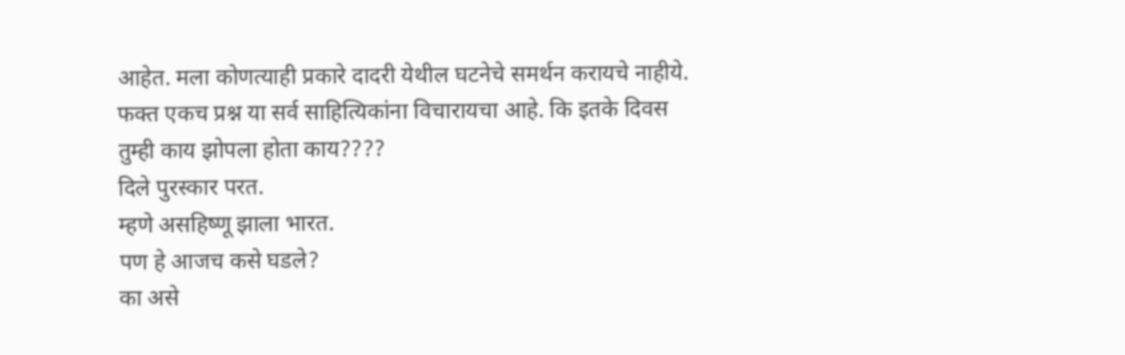आहेत. मला कोणत्याही प्रकारे दादरी येथील घटनेचे समर्थन करायचे नाहीये. फक्त एकच प्रश्न या सर्व साहित्यिकांना विचारायचा आहे. कि इतके दिवस तुम्ही काय झोपला होता काय????
दिले पुरस्कार परत.
म्हणे असहिष्णू झाला भारत.
पण हे आजच कसे घडले?
का असे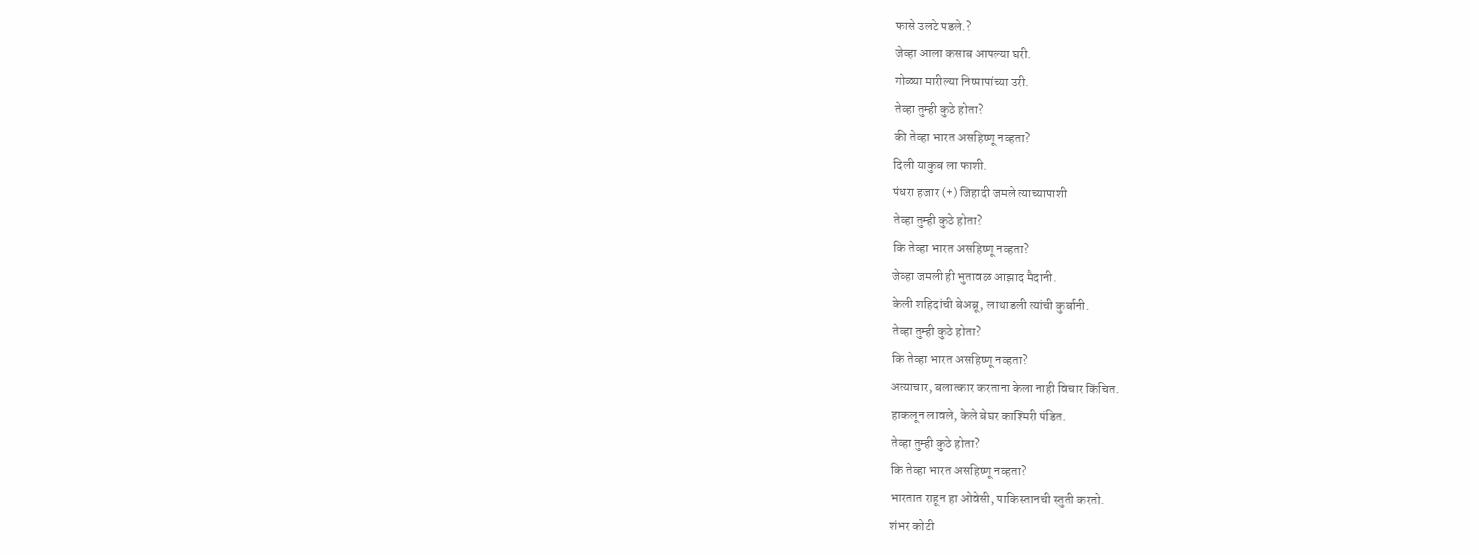फासे उलटे पडले.?
जेव्हा आला कसाब आपल्या घरी.
गोळ्या मारील्या निष्पापांच्या उरी.
तेव्हा तुम्ही कुठे होता?
की तेव्हा भारत असहिष्णू नव्हता?
दिली याकुब ला फाशी.
पंधरा हजार (+) जिहादी जमले त्याच्यापाशी
तेव्हा तुम्ही कुठे होता?
कि तेव्हा भारत असहिष्णू नव्हता?
जेव्हा जमली ही भुतावळ आझाद मैदानी.
केली शहिदांची बेअब्रू, लाथाडली त्यांची कुर्बानी.
तेव्हा तुम्ही कुठे होता?
कि तेव्हा भारत असहिष्णू नव्हता?
अत्याचार, बलात्कार करताना केला नाही विचार किंचित.
हाकलून लावले, केले बेघर काश्मिरी पंडित.
तेव्हा तुम्ही कुठे होता?
कि तेव्हा भारत असहिष्णू नव्हता?
भारतात राहून हा ओवेसी, पाकिस्तानची स्तुती करतो.
शंभर कोटी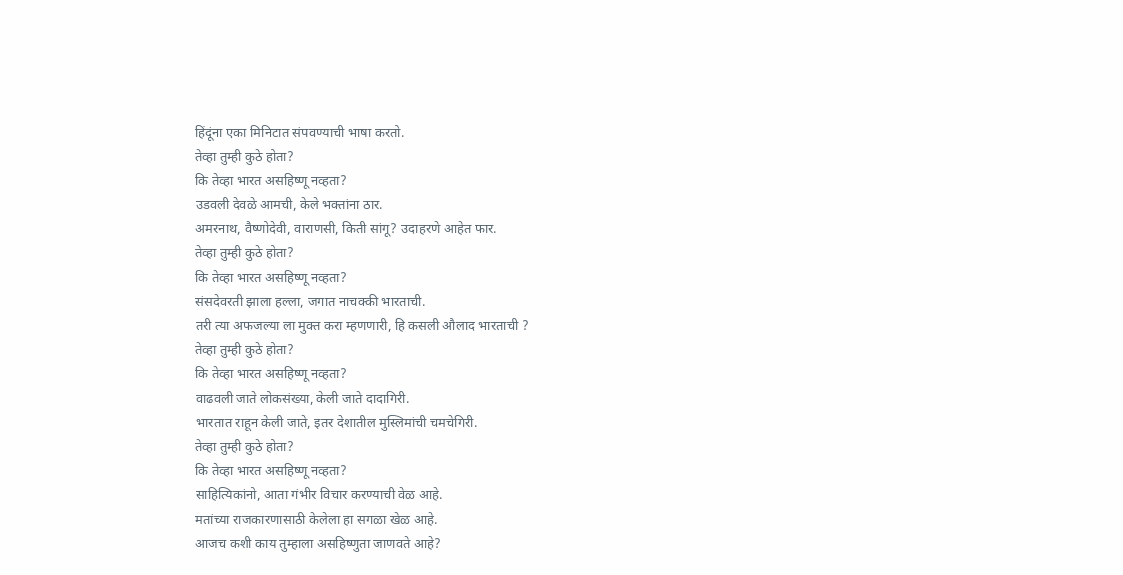हिंदूंना एका मिनिटात संपवण्याची भाषा करतो.
तेव्हा तुम्ही कुठे होता?
कि तेव्हा भारत असहिष्णू नव्हता?
उडवली देवळे आमची, केले भक्तांना ठार.
अमरनाथ, वैष्णोदेवी, वाराणसी, किती सांगू? उदाहरणे आहेत फार.
तेव्हा तुम्ही कुठे होता?
कि तेव्हा भारत असहिष्णू नव्हता?
संसदेवरती झाला हल्ला, जगात नाचक्की भारताची.
तरी त्या अफजल्या ला मुक्त करा म्हणणारी, हि कसली औलाद भारताची ?
तेव्हा तुम्ही कुठे होता?
कि तेव्हा भारत असहिष्णू नव्हता?
वाढवली जाते लोकसंख्या, केली जाते दादागिरी.
भारतात राहून केली जाते, इतर देशातील मुस्लिमांची चमचेगिरी.
तेव्हा तुम्ही कुठे होता?
कि तेव्हा भारत असहिष्णू नव्हता?
साहित्यिकांनो, आता गंभीर विचार करण्याची वेळ आहे.
मतांच्या राजकारणासाठी केलेला हा सगळा खेळ आहे.
आजच कशी काय तुम्हाला असहिष्णुता जाणवते आहे?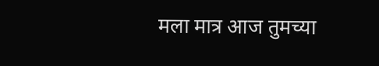मला मात्र आज तुमच्या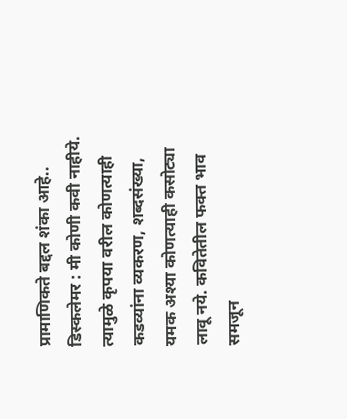प्रामाणिकते बद्दल शंका आहे..
डिस्कलेमर : मी कोणी कवी नाहीये. त्यामुळे कृपया वरील कोणत्याही कडव्यांना व्यकरण, शब्दसंख्या, यमक अश्या कोणत्याही कसोट्या लावू नये. कवितेतील फक्त भाव समजून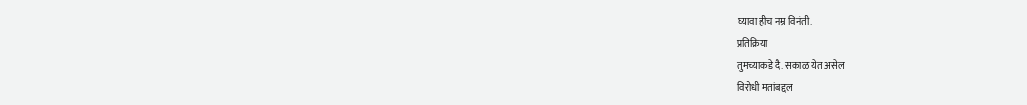घ्यावा हीच नम्र विनंती.
प्रतिक्रिया
तुमच्याकडे दै. सकाळ येत असेल
विरोधी मतांबद्दल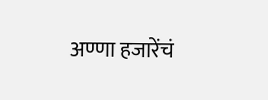अण्णा हजारेंचं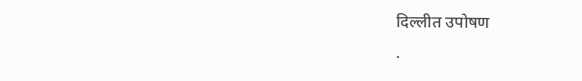दिल्लीत उपोषण
.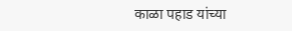काळा पहाड यांच्या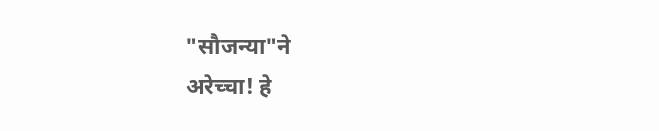"सौजन्या"ने
अरेच्चा! हे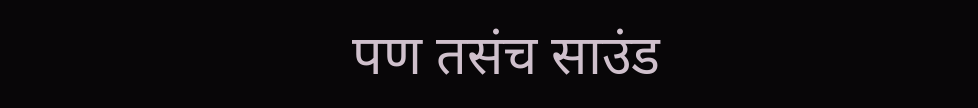पण तसंच साउंड